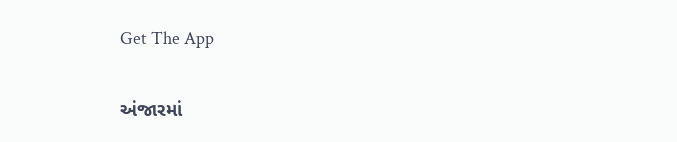Get The App

અંજારમાં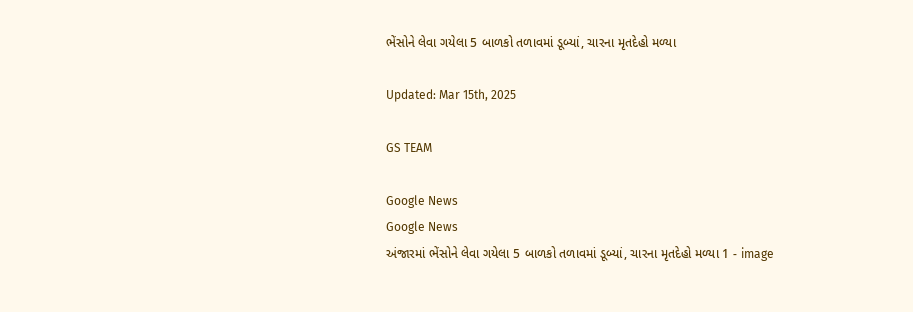ભેંસોને લેવા ગયેલા 5 બાળકો તળાવમાં ડૂબ્યાં, ચારના મૃતદેહો મળ્યા

Updated: Mar 15th, 2025

GS TEAM

Google News
Google News
અંજારમાં ભેંસોને લેવા ગયેલા 5 બાળકો તળાવમાં ડૂબ્યાં, ચારના મૃતદેહો મળ્યા 1 - image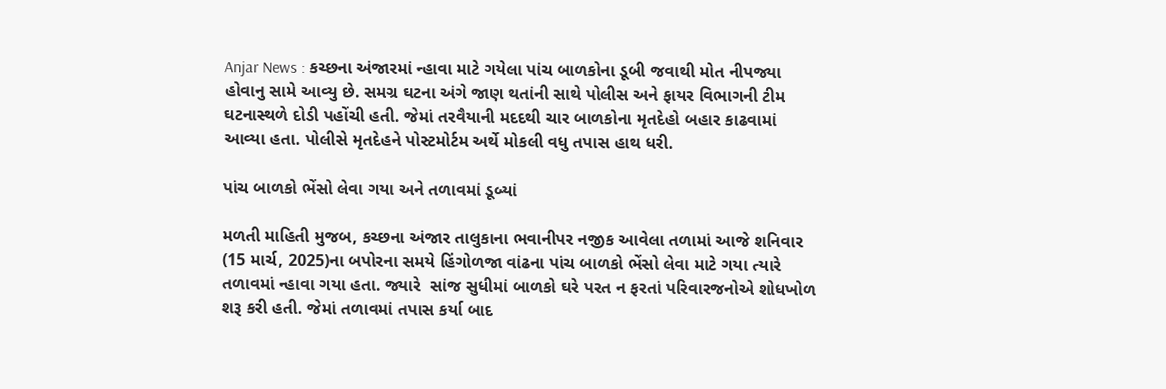Anjar News : કચ્છના અંજારમાં ન્હાવા માટે ગયેલા પાંચ બાળકોના ડૂબી જવાથી મોત નીપજ્યા હોવાનુ સામે આવ્યુ છે. સમગ્ર ઘટના અંગે જાણ થતાંની સાથે પોલીસ અને ફાયર વિભાગની ટીમ ઘટનાસ્થળે દોડી પહોંચી હતી. જેમાં તરવૈયાની મદદથી ચાર બાળકોના મૃતદેહો બહાર કાઢવામાં આવ્યા હતા. પોલીસે મૃતદેહને પોસ્ટમોર્ટમ અર્થે મોકલી વધુ તપાસ હાથ ધરી.

પાંચ બાળકો ભેંસો લેવા ગયા અને તળાવમાં ડૂબ્યાં

મળતી માહિતી મુજબ, કચ્છના અંજાર તાલુકાના ભવાનીપર નજીક આવેલા તળામાં આજે શનિવાર (15 માર્ચ, 2025)ના બપોરના સમયે હિંગોળજા વાંઢના પાંચ બાળકો ભેંસો લેવા માટે ગયા ત્યારે તળાવમાં ન્હાવા ગયા હતા. જ્યારે  સાંજ સુધીમાં બાળકો ઘરે પરત ન ફરતાં પરિવારજનોએ શોધખોળ શરૂ કરી હતી. જેમાં તળાવમાં તપાસ કર્યા બાદ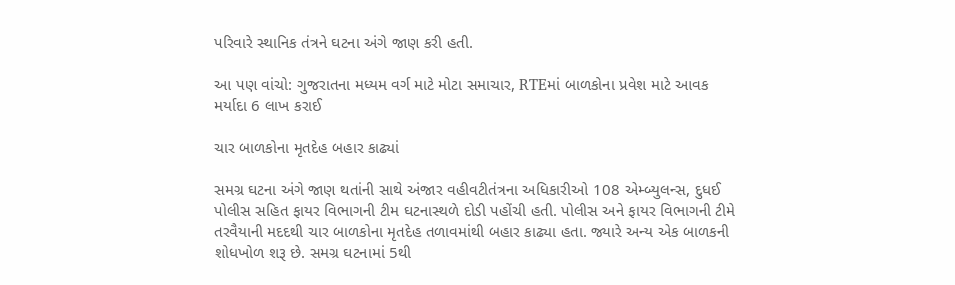પરિવારે સ્થાનિક તંત્રને ઘટના અંગે જાણ કરી હતી.

આ પણ વાંચો: ગુજરાતના મધ્યમ વર્ગ માટે મોટા સમાચાર, RTEમાં બાળકોના પ્રવેશ માટે આવક મર્યાદા 6 લાખ કરાઈ

ચાર બાળકોના મૃતદેહ બહાર કાઢ્યાં

સમગ્ર ઘટના અંગે જાણ થતાંની સાથે અંજાર વહીવટીતંત્રના અધિકારીઓ 108 એમ્બ્યુલન્સ, દુધઈ પોલીસ સહિત ફાયર વિભાગની ટીમ ઘટનાસ્થળે દોડી પહોંચી હતી. પોલીસ અને ફાયર વિભાગની ટીમે તરવૈયાની મદદથી ચાર બાળકોના મૃતદેહ તળાવમાંથી બહાર કાઢ્યા હતા. જ્યારે અન્ય એક બાળકની શોધખોળ શરૂ છે. સમગ્ર ઘટનામાં 5થી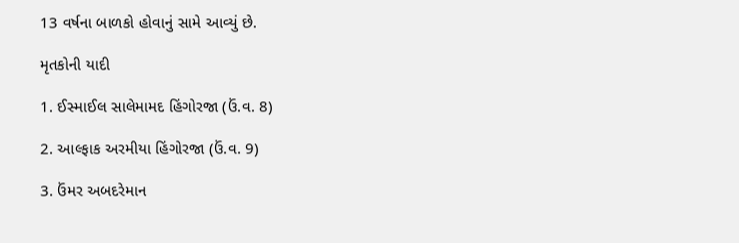13 વર્ષના બાળકો હોવાનું સામે આવ્યું છે.

મૃતકોની યાદી

1. ઈસ્માઈલ સાલેમામદ હિંગોરજા (ઉં.વ. 8)

2. આલ્ફાક અરમીયા હિંગોરજા (ઉં.વ. 9)

3. ઉંમર અબદરેમાન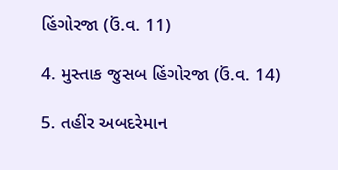હિંગોરજા (ઉં.વ. 11)

4. મુસ્તાક જુસબ હિંગોરજા (ઉં.વ. 14)

5. તહીંર અબદરેમાન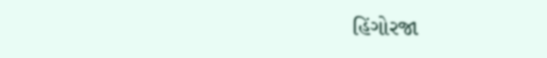હિંગોરજા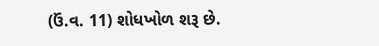(ઉં.વ. 11) શોધખોળ શરૂ છે.